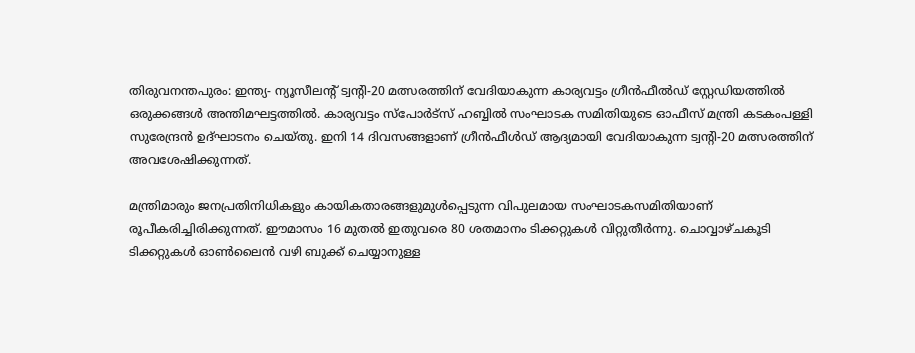തിരുവനന്തപുരം: ഇന്ത്യ- ന്യൂസീലന്‍റ് ട്വന്‍റി-20 മത്സരത്തിന് വേദിയാകുന്ന കാര്യവട്ടം ഗ്രീന്‍ഫീല്‍ഡ് സ്റ്റേഡിയത്തില്‍ ഒരുക്കങ്ങള്‍ അന്തിമഘട്ടത്തില്‍. കാര്യവട്ടം സ്പോര്‍ട്സ് ഹബ്ബില്‍ സംഘാടക സമിതിയുടെ ഓഫീസ് മന്ത്രി കടകംപള്ളി സുരേന്ദ്രന്‍ ഉദ്ഘാടനം ചെയ്തു. ഇനി 14 ദിവസങ്ങളാണ് ഗ്രീന്‍ഫീള്‍ഡ് ആദ്യമായി വേദിയാകുന്ന ട്വന്‍റി-20 മത്സരത്തിന് അവശേഷിക്കുന്നത്.

മന്ത്രിമാരും ജനപ്രതിനിധികളും കായികതാരങ്ങളുമുള്‍പ്പെടുന്ന വിപുലമായ സംഘാടകസമിതിയാണ് രൂപീകരിച്ചിരിക്കുന്നത്. ഈമാസം 16 മുതല്‍ ഇതുവരെ 80 ശതമാനം ടിക്കറ്റുകള്‍ വിറ്റുതീര്‍ന്നു. ചൊവ്വാഴ്ചകൂടി ടിക്കറ്റുകള്‍ ഓണ്‍ലൈന്‍ വഴി ബുക്ക് ചെയ്യാനുള്ള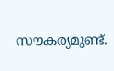സൗകര്യമുണ്ട്.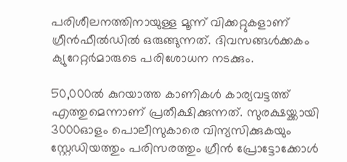പരിശീലനത്തിനായുള്ള മൂന്ന് വിക്കറ്റുകളാണ് ഗ്രീന്‍ഫീല്‍ഡില്‍ ഒരുങ്ങുന്നത്. ദിവസങ്ങള്‍ക്കകം ക്യുറേറ്റര്‍മാരുടെ പരിശോധന നടക്കും.

50,000ല്‍ കുറയാത്ത കാണികള്‍ കാര്യവട്ടത്ത് എത്തുമെന്നാണ് പ്രതീക്ഷിക്കുന്നത്. സുരക്ഷയ്ക്കായി 3000ഓളം പൊലീസുകാരെ വിന്യസിക്കുകയും സ്റ്റേഡിയത്തും പരിസരത്തും ഗ്രീന്‍ പ്രോട്ടോക്കോള്‍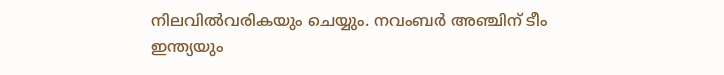നിലവില്‍വരികയും ചെയ്യും. നവംബര്‍ അഞ്ചിന് ടീം ഇന്ത്യയും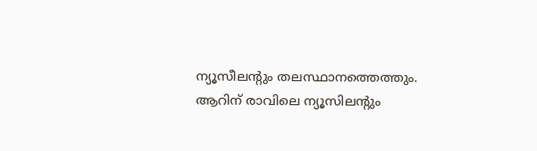ന്യൂസീലന്‍റും തലസ്ഥാനത്തെത്തും. ആറിന് രാവിലെ ന്യൂസിലന്‍റും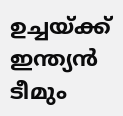ഉച്ചയ്ക്ക് ഇന്ത്യന്‍ ടീമും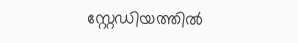സ്റ്റേഡിയത്തില്‍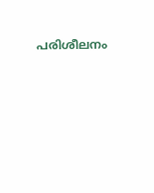പരിശീലനം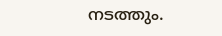നടത്തും.